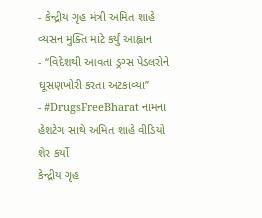- કેન્દ્રીય ગૃહ મંત્રી અમિત શાહે વ્યસન મુક્તિ માટે કર્યું આહ્વાન
- “વિદેશથી આવતા ડ્રગ્સ પેડલરોને ઘૂસણખોરી કરતા અટકાવ્યા”
- #DrugsFreeBharat નામના હેશટેગ સાથે અમિત શાહે વીડિયો શેર કર્યો
કેન્દ્રીય ગૃહ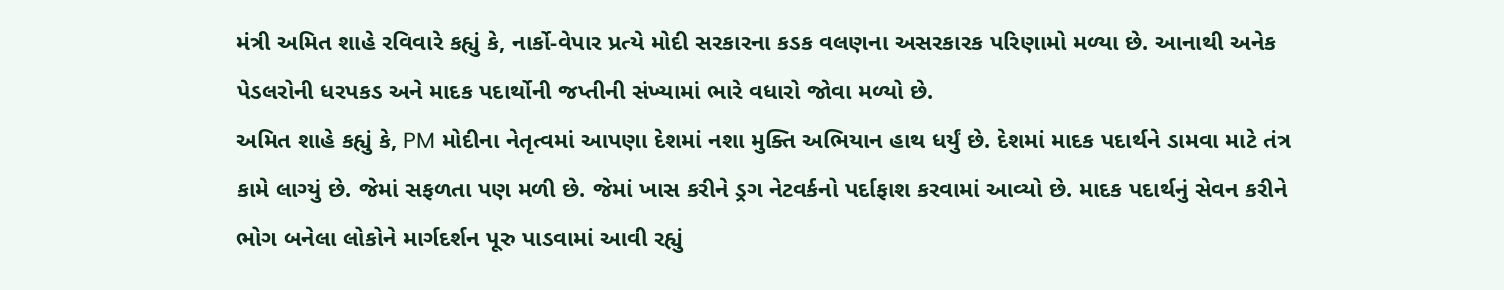મંત્રી અમિત શાહે રવિવારે કહ્યું કે, નાર્કો-વેપાર પ્રત્યે મોદી સરકારના કડક વલણના અસરકારક પરિણામો મળ્યા છે. આનાથી અનેક પેડલરોની ધરપકડ અને માદક પદાર્થોની જપ્તીની સંખ્યામાં ભારે વધારો જોવા મળ્યો છે.
અમિત શાહે કહ્યું કે, PM મોદીના નેતૃત્વમાં આપણા દેશમાં નશા મુક્તિ અભિયાન હાથ ધર્યું છે. દેશમાં માદક પદાર્થને ડામવા માટે તંત્ર કામે લાગ્યું છે. જેમાં સફળતા પણ મળી છે. જેમાં ખાસ કરીને ડ્રગ નેટવર્કનો પર્દાફાશ કરવામાં આવ્યો છે. માદક પદાર્થનું સેવન કરીને ભોગ બનેલા લોકોને માર્ગદર્શન પૂરુ પાડવામાં આવી રહ્યું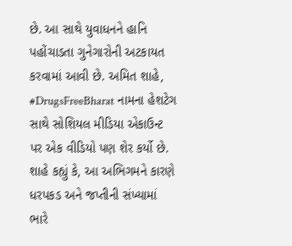છે. આ સાથે યુવાધનને હાનિ પહોંચાડતા ગુનેગારોની અટકાયત કરવામાં આવી છે. અમિત શાહે, #DrugsFreeBharat નામના હેશટેગ સાથે સોશિયલ મીડિયા એકાઉન્ટ પર એક વીડિયો પણ શેર કર્યો છે.
શાહે કહ્યું કે, આ અભિગમને કારણે ધરપકડ અને જપ્તીની સંખ્યામાં ભારે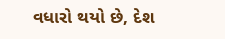વધારો થયો છે, દેશ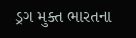ડ્રગ મુક્ત ભારતના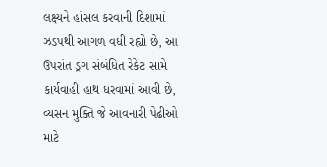લક્ષ્યને હાંસલ કરવાની દિશામાં ઝડપથી આગળ વધી રહ્યો છે, આ ઉપરાંત ડ્રગ સંબંધિત રેકેટ સામે કાર્યવાહી હાથ ધરવામાં આવી છે, વ્યસન મુક્તિ જે આવનારી પેઢીઓ માટે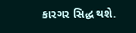કારગર સિદ્ધ થશે.